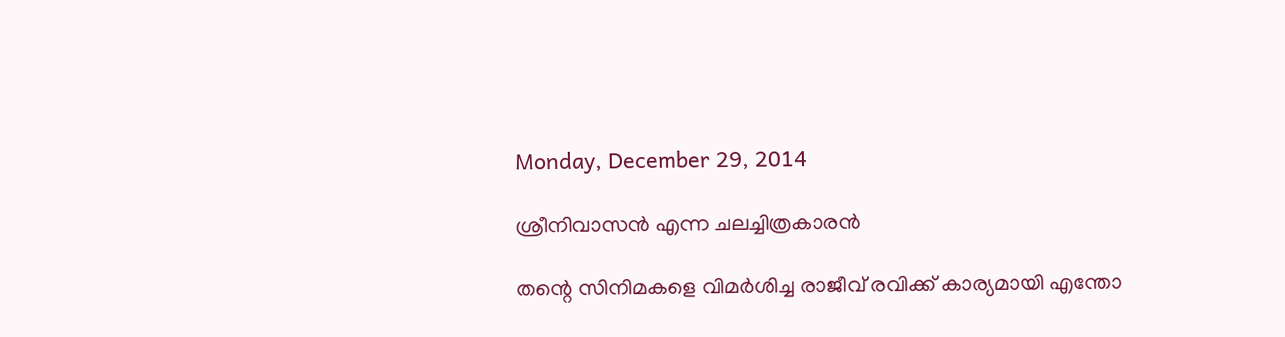Monday, December 29, 2014

ശ്രീനിവാസൻ എന്ന ചലച്ചിത്രകാരൻ

തന്റെ സിനിമകളെ വിമർശിച്ച രാജീവ് രവിക്ക് കാര്യമായി എന്തോ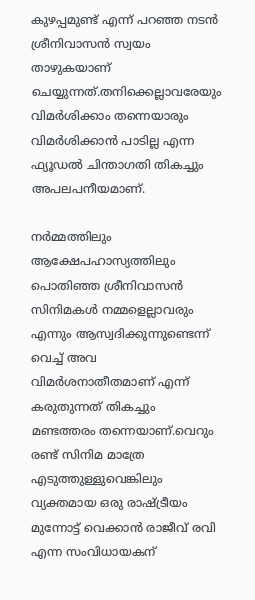കുഴപ്പമുണ്ട് എന്ന് പറഞ്ഞ നടൻ ശ്രീനിവാസൻ സ്വയം താഴുകയാണ് ചെയ്യുന്നത്.തനിക്കെല്ലാവരേയും വിമർശിക്കാം തന്നെയാരും വിമർശിക്കാൻ പാടില്ല എന്ന ഫ്യൂഡൽ ചിന്താഗതി തികച്ചും അപലപനീയമാണ്.

നർമ്മത്തിലും ആക്ഷേപഹാസ്യത്തിലും പൊതിഞ്ഞ ശ്രീനിവാസൻ സിനിമകൾ നമ്മളെല്ലാവരും എന്നും ആസ്വദിക്കുന്നുണ്ടെന്ന് വെച്ച് അവ വിമർശനാതീതമാണ് എന്ന് കരുതുന്നത് തികച്ചും മണ്ടത്തരം തന്നെയാണ്.വെറും രണ്ട് സിനിമ മാത്രേ എടുത്തുള്ളുവെങ്കിലും വ്യക്തമായ ഒരു രാഷ്ട്രീയം മുന്നോട്ട് വെക്കാൻ രാജീവ് രവി എന്ന സംവിധായകന്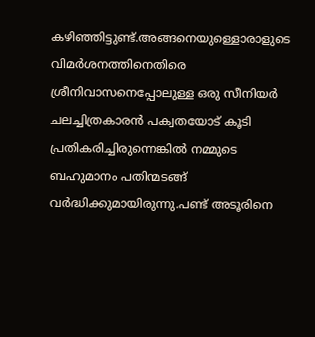കഴിഞ്ഞിട്ടുണ്ട്.അങ്ങനെയുള്ളൊരാളുടെ വിമർശനത്തിനെതിരെ ശ്രീനിവാസനെപ്പോലുള്ള ഒരു സീനിയർ ചലച്ചിത്രകാരൻ പക്വതയോട് കൂടി പ്രതികരിച്ചിരുന്നെങ്കിൽ നമ്മുടെ ബഹുമാനം പതിന്മടങ്ങ് വർദ്ധിക്കുമായിരുന്നു.പണ്ട് അടൂരിനെ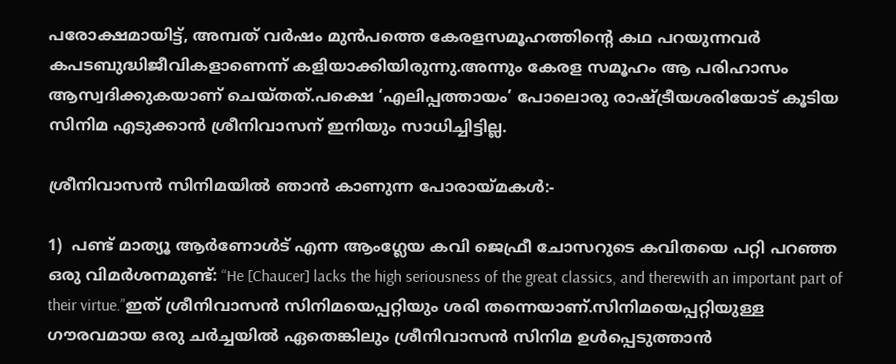പരോക്ഷമായിട്ട്, അമ്പത് വർഷം മുൻപത്തെ കേരളസമൂഹത്തിന്റെ കഥ പറയുന്നവർ കപടബുദ്ധിജീവികളാണെന്ന് കളിയാക്കിയിരുന്നു.അന്നും കേരള സമൂഹം ആ പരിഹാസം ആസ്വദിക്കുകയാണ് ചെയ്തത്.പക്ഷെ ‘എലിപ്പത്തായം’ പോലൊരു രാഷ്ട്രീയശരിയോട് കൂടിയ സിനിമ എടുക്കാൻ ശ്രീനിവാസന് ഇനിയും സാധിച്ചിട്ടില്ല.

ശ്രീനിവാസൻ സിനിമയിൽ ഞാൻ കാണുന്ന പോരായ്മകൾ:-

1)  പണ്ട് മാത്യൂ ആർണോൾട് എന്ന ആംഗ്ലേയ കവി ജെഫ്രീ ചോസറുടെ കവിതയെ പറ്റി പറഞ്ഞ ഒരു വിമർശനമുണ്ട്: “He [Chaucer] lacks the high seriousness of the great classics, and therewith an important part of their virtue.”ഇത് ശ്രീനിവാസൻ സിനിമയെപ്പറ്റിയും ശരി തന്നെയാണ്.സിനിമയെപ്പറ്റിയുള്ള ഗൗരവമായ ഒരു ചർച്ചയിൽ ഏതെങ്കിലും ശ്രീനിവാസൻ സിനിമ ഉൾപ്പെടുത്താൻ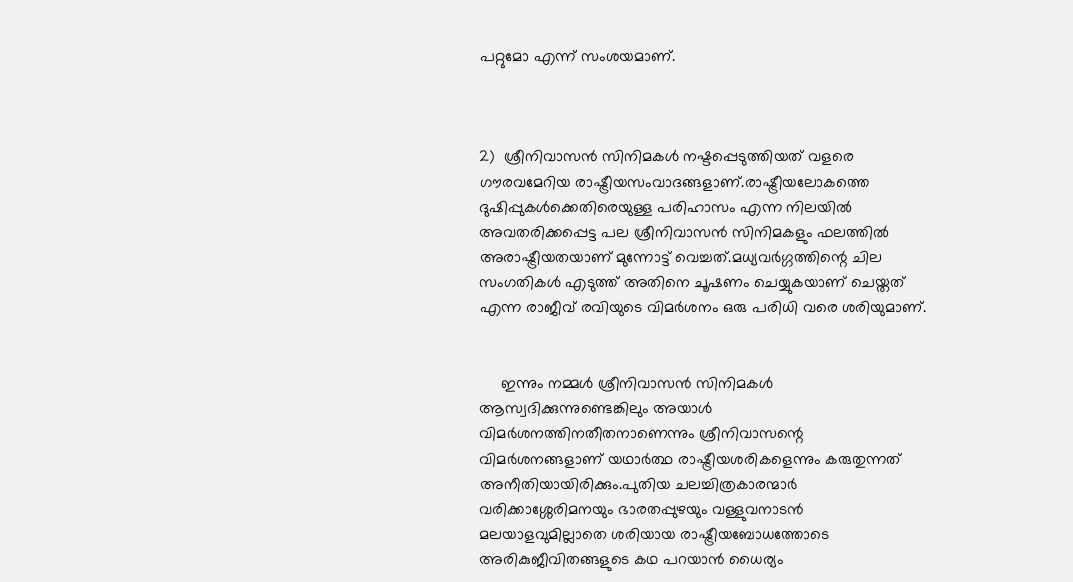പറ്റുമോ എന്ന് സംശയമാണ്.



2)  ശ്രീനിവാസൻ സിനിമകൾ നഷ്ടപ്പെടുത്തിയത് വളരെ ഗൗരവമേറിയ രാഷ്ട്രീയസംവാദങ്ങളാണ്.രാഷ്ട്രീയലോകത്തെ ദുഷിപ്പുകൾക്കെതിരെയുള്ള പരിഹാസം എന്ന നിലയിൽ അവതരിക്കപ്പെട്ട പല ശ്രീനിവാസൻ സിനിമകളും ഫലത്തിൽ അരാഷ്ട്രീയതയാണ് മുന്നോട്ട് വെച്ചത്.മധ്യവർഗ്ഗത്തിന്റെ ചില സംഗതികൾ എടുത്ത് അതിനെ ചൂഷണം ചെയ്യുകയാണ് ചെയ്തത് എന്ന രാജീവ് രവിയുടെ വിമർശനം ഒരു പരിധി വരെ ശരിയുമാണ്.


     ഇന്നും നമ്മൾ ശ്രീനിവാസൻ സിനിമകൾ ആസ്വദിക്കുന്നുണ്ടെങ്കിലും അയാൾ വിമർശനത്തിനതീതനാണെന്നും ശ്രീനിവാസന്റെ വിമർശനങ്ങളാണ് യഥാർത്ഥ രാഷ്ട്രീയശരികളെന്നും കരുതുന്നത് അനീതിയായിരിക്കും.പുതിയ ചലച്ചിത്രകാരന്മാർ വരിക്കാശ്ശേരിമനയും ഭാരതപ്പുഴയും വള്ളുവനാടൻ മലയാളവുമില്ലാതെ ശരിയായ രാഷ്ട്രീയബോധത്തോടെ അരികുജീവിതങ്ങളുടെ കഥ പറയാൻ ധൈര്യം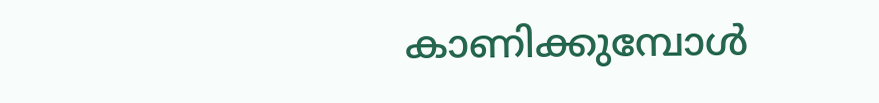കാണിക്കുമ്പോൾ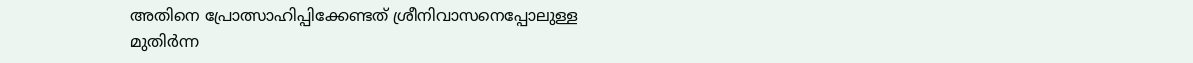അതിനെ പ്രോത്സാഹിപ്പിക്കേണ്ടത് ശ്രീനിവാസനെപ്പോലുള്ള മുതിർന്ന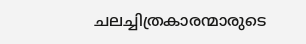ചലച്ചിത്രകാരന്മാരുടെ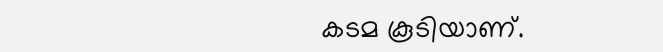കടമ കൂടിയാണ്.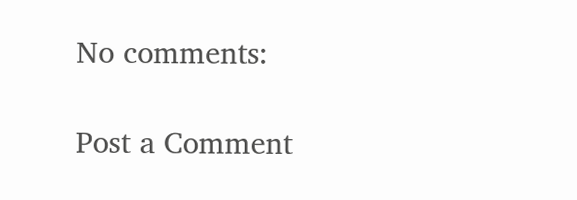No comments:

Post a Comment